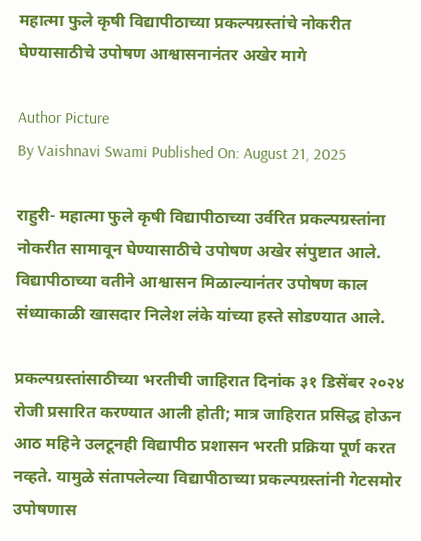महात्मा फुले कृषी विद्यापीठाच्या प्रकल्पग्रस्तांचे नोकरीत घेण्यासाठीचे उपोषण आश्वासनानंतर अखेर मागे

Author Picture
By Vaishnavi Swami Published On: August 21, 2025

राहुरी- महात्मा फुले कृषी विद्यापीठाच्या उर्वरित प्रकल्पग्रस्तांना नोकरीत सामावून घेण्यासाठीचे उपोषण अखेर संपुष्टात आले. विद्यापीठाच्या वतीने आश्वासन मिळाल्यानंतर उपोषण काल संध्याकाळी खासदार निलेश लंके यांच्या हस्ते सोडण्यात आले.

प्रकल्पग्रस्तांसाठीच्या भरतीची जाहिरात दिनांक ३१ डिसेंबर २०२४ रोजी प्रसारित करण्यात आली होती; मात्र जाहिरात प्रसिद्ध होऊन आठ महिने उलटूनही विद्यापीठ प्रशासन भरती प्रक्रिया पूर्ण करत नव्हते. यामुळे संतापलेल्या विद्यापीठाच्या प्रकल्पग्रस्तांनी गेटसमोर उपोषणास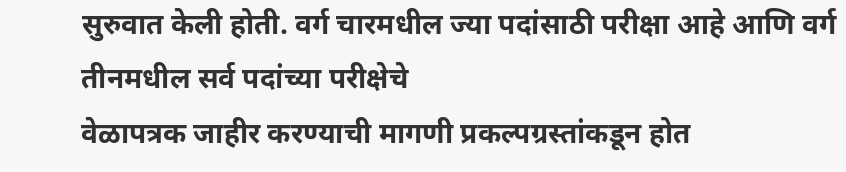सुरुवात केली होती. वर्ग चारमधील ज्या पदांसाठी परीक्षा आहे आणि वर्ग तीनमधील सर्व पदांच्या परीक्षेचे
वेळापत्रक जाहीर करण्याची मागणी प्रकल्पग्रस्तांकडून होत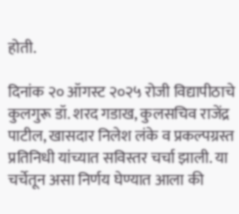होती.

दिनांक २० ऑगस्ट २०२५ रोजी विद्यापीठाचे कुलगुरू डॉ. शरद गडाख, कुलसचिव राजेंद्र पाटील, खासदार निलेश लंके व प्रकल्पग्रस्त प्रतिनिधी यांच्यात सविस्तर चर्चा झाली. या चर्चेतून असा निर्णय घेण्यात आला की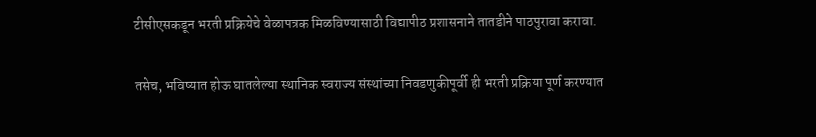टीसीएसकडून भरती प्रक्रियेचे वेळापत्रक मिळविण्यासाठी विद्यापीठ प्रशासनाने तातडीने पाठपुरावा करावा.

तसेच, भविष्यात होऊ घातलेल्या स्थानिक स्वराज्य संस्थांच्या निवडणुकीपूर्वी ही भरती प्रक्रिया पूर्ण करण्यात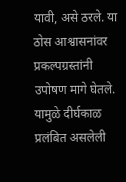यावी, असे ठरले. या ठोस आश्वासनांवर प्रकल्पग्रस्तांनी उपोषण मागे घेतले. यामुळे दीर्घकाळ प्रलंबित असलेली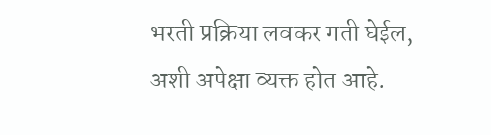भरती प्रक्रिया लवकर गती घेईल, अशी अपेक्षा व्यक्त होत आहे.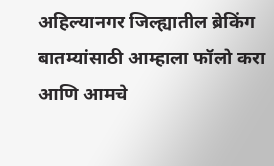अहिल्यानगर जिल्ह्यातील ब्रेकिंग बातम्यांसाठी आम्हाला फॉलो करा आणि आमचे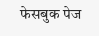फेसबुक पेज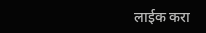लाईक करा